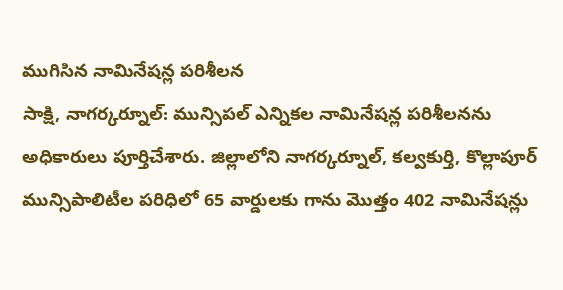ముగిసిన నామినేషన్ల పరిశీలన
సాక్షి, నాగర్కర్నూల్: మున్సిపల్ ఎన్నికల నామినేషన్ల పరిశీలనను అధికారులు పూర్తిచేశారు. జిల్లాలోని నాగర్కర్నూల్, కల్వకుర్తి, కొల్లాపూర్ మున్సిపాలిటీల పరిధిలో 65 వార్డులకు గాను మొత్తం 402 నామినేషన్లు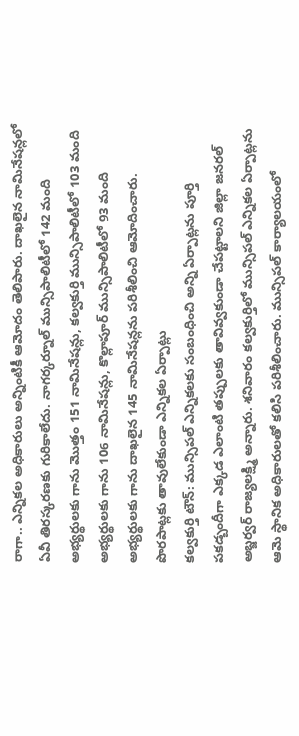రాగా.. ఎన్నికల అధికారులు అన్నింటికీ ఆమోదం తెలిపారు. దాఖలైన నామినేషన్లలో ఏవీ తిరస్కరణకు గురికాలేదు. నాగర్కర్నూల్ మున్సిపాలిటీలో 142 మంది అభ్యర్థులకు గాను మొత్తం 151 నామినేషన్లు, కల్వకుర్తి మున్సిపాలిటీలో 103 మంది అభ్యర్థులకు గాను 106 నామినేషన్లు, కొల్లాపూర్ మున్సిపాలిటీలో 93 మంది అభ్యర్థులకు గాను దాఖలైన 145 నామినేషన్లను పరిశీలించి ఆమోదించారు.
పొరపాట్లకు తావులేకుండా ఎన్నికల ఏర్పాట్లు
కల్వకుర్తి టౌన్: మున్సిపల్ ఎన్నికలకు సంబంధించి అన్ని ఏర్పాట్లను పూర్తి పకడ్బందీగా ఎక్కడ ఎలాంటి తప్పులకు తావివ్వకుండా చేపట్టాలని జిల్లా జనరల్ అబ్జర్వర్ రాజ్యలక్ష్మి అన్నారు. శనివారం కల్వకుర్తిలో మున్సిపల్ ఎన్నికల ఏర్పాట్లను ఆమె స్థానిక అధికారులతో కలిసి పరిశీలించారు. మున్సిపల్ కార్యాలయంలో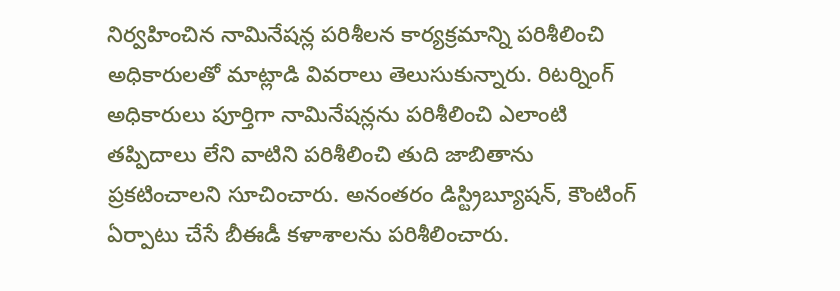నిర్వహించిన నామినేషన్ల పరిశీలన కార్యక్రమాన్ని పరిశీలించి అధికారులతో మాట్లాడి వివరాలు తెలుసుకున్నారు. రిటర్నింగ్ అధికారులు పూర్తిగా నామినేషన్లను పరిశీలించి ఎలాంటి తప్పిదాలు లేని వాటిని పరిశీలించి తుది జాబితాను ప్రకటించాలని సూచించారు. అనంతరం డిస్ట్రిబ్యూషన్, కౌంటింగ్ ఏర్పాటు చేసే బీఈడీ కళాశాలను పరిశీలించారు.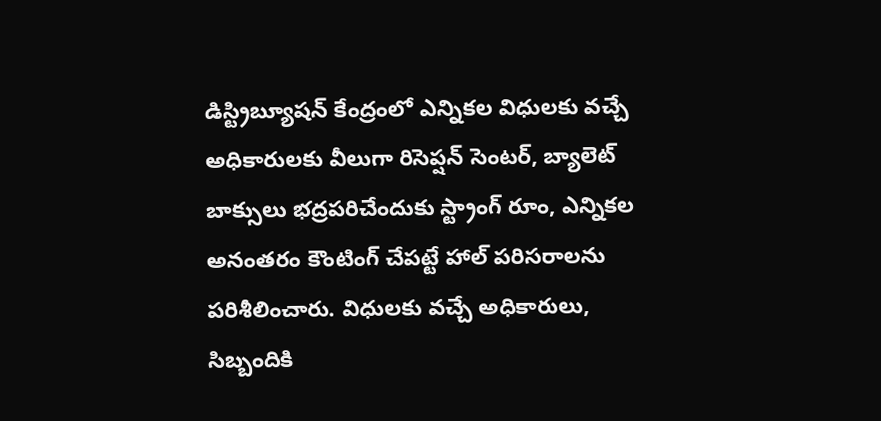డిస్ట్రిబ్యూషన్ కేంద్రంలో ఎన్నికల విధులకు వచ్చే అధికారులకు వీలుగా రిసెప్షన్ సెంటర్, బ్యాలెట్ బాక్సులు భద్రపరిచేందుకు స్ట్రాంగ్ రూం, ఎన్నికల అనంతరం కౌంటింగ్ చేపట్టే హాల్ పరిసరాలను పరిశీలించారు. విధులకు వచ్చే అధికారులు, సిబ్బందికి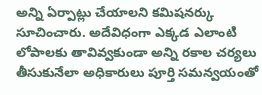అన్ని ఏర్పాట్లు చేయాలని కమిషనర్కు సూచించారు. అదేవిధంగా ఎక్కడ ఎలాంటి లోపాలకు తావివ్వకుండా అన్ని రకాల చర్యలు తీసుకునేలా అధికారులు పూర్తి సమన్వయంతో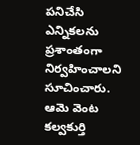పనిచేసి ఎన్నికలను ప్రశాంతంగా నిర్వహించాలని సూచించారు. ఆమె వెంట కల్వకుర్తి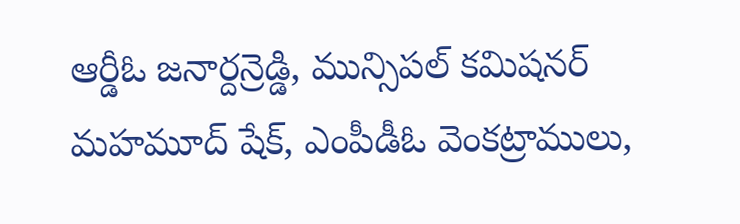ఆర్డీఓ జనార్దన్రెడ్డి, మున్సిపల్ కమిషనర్ మహమూద్ షేక్, ఎంపీడీఓ వెంకట్రాములు,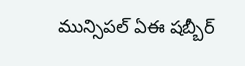మున్సిపల్ ఏఈ షబ్బీర్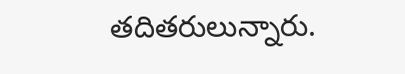తదితరులున్నారు.